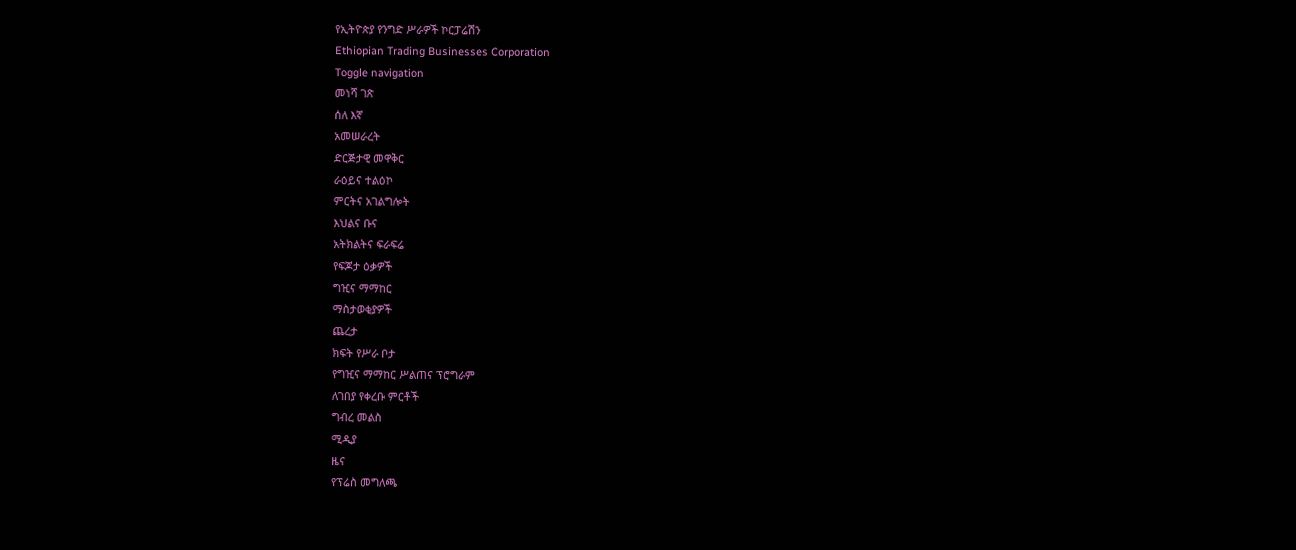የኢትዮጵያ የንግድ ሥራዎች ኮርፓሬሽን
Ethiopian Trading Businesses Corporation
Toggle navigation
መነሻ ገጽ
ሰለ እኛ
አመሠራረት
ድርጅታዊ መዋቅር
ራዕይና ተልዕኮ
ምርትና አገልግሎት
እህልና ቡና
አትክልትና ፍራፍሬ
የፍጆታ ዕቃዎች
ግዢና ማማከር
ማስታወቂያዎች
ጨረታ
ክፍት የሥራ ቦታ
የግዢና ማማከር ሥልጠና ፕሮግራም
ለገበያ የቀረቡ ምርቶች
ግብረ መልስ
ሚዲያ
ዜና
የፕሬስ መግለጫ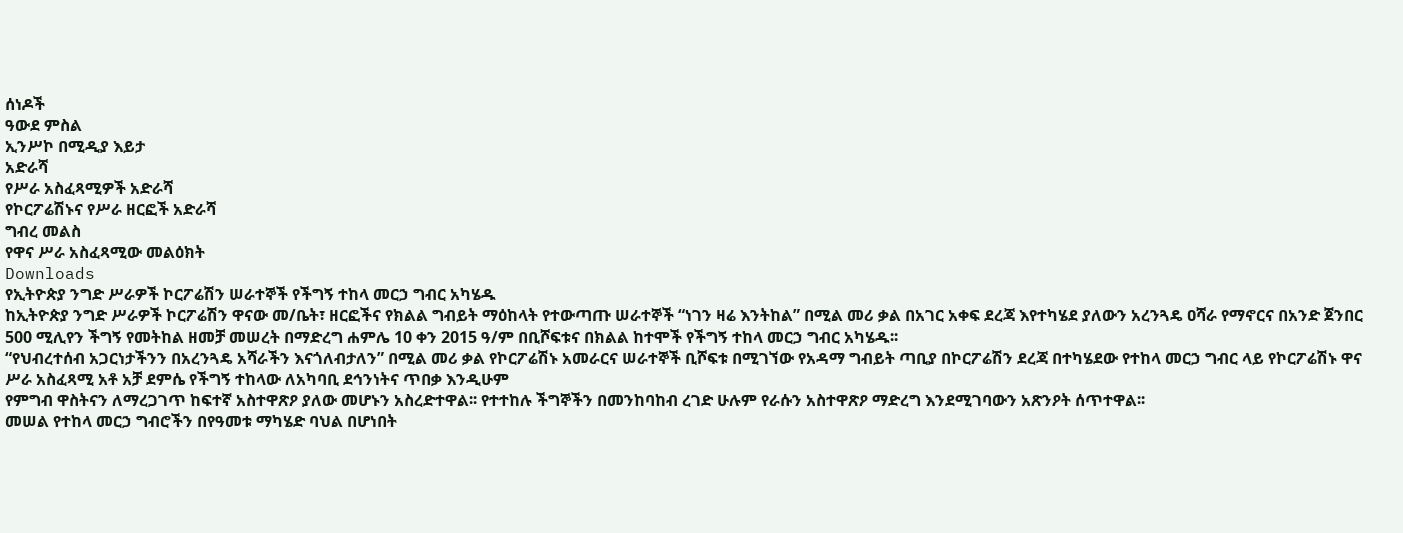ሰነዶች
ዓውደ ምስል
ኢንሥኮ በሚዲያ እይታ
አድራሻ
የሥራ አስፈጻሚዎች አድራሻ
የኮርፖሬሽኑና የሥራ ዘርፎች አድራሻ
ግብረ መልስ
የዋና ሥራ አስፈጻሚው መልዕክት
Downloads
የኢትዮጵያ ንግድ ሥራዎች ኮርፖሬሽን ሠራተኞች የችግኝ ተከላ መርኃ ግብር አካሄዱ
ከኢትዮጵያ ንግድ ሥራዎች ኮርፖሬሽን ዋናው መ/ቤት፣ ዘርፎችና የክልል ግብይት ማዕከላት የተውጣጡ ሠራተኞች “ነገን ዛሬ እንትከል” በሚል መሪ ቃል በአገር አቀፍ ደረጃ እየተካሄደ ያለውን አረንጓዴ ዐሻራ የማኖርና በአንድ ጀንበር 500 ሚሊየን ችግኝ የመትከል ዘመቻ መሠረት በማድረግ ሐምሌ 10 ቀን 2015 ዓ/ም በቢሾፍቱና በክልል ከተሞች የችግኝ ተከላ መርኃ ግብር አካሄዱ፡፡
“የህብረተሰብ አጋርነታችንን በአረንጓዴ አሻራችን እናጎለብታለን” በሚል መሪ ቃል የኮርፖሬሽኑ አመራርና ሠራተኞች ቢሾፍቱ በሚገኘው የአዳማ ግብይት ጣቢያ በኮርፖሬሽን ደረጃ በተካሄደው የተከላ መርኃ ግብር ላይ የኮርፖሬሽኑ ዋና ሥራ አስፈጻሚ አቶ አቻ ደምሴ የችግኝ ተከላው ለአካባቢ ደኅንነትና ጥበቃ እንዲሁም
የምግብ ዋስትናን ለማረጋገጥ ከፍተኛ አስተዋጽዖ ያለው መሆኑን አስረድተዋል፡፡ የተተከሉ ችግኞችን በመንከባከብ ረገድ ሁሉም የራሱን አስተዋጽዖ ማድረግ እንደሚገባውን አጽንዖት ሰጥተዋል፡፡
መሠል የተከላ መርኃ ግብሮችን በየዓመቱ ማካሄድ ባህል በሆነበት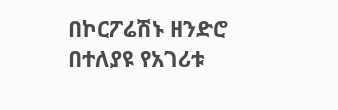በኮርፖሬሽኑ ዘንድሮ በተለያዩ የአገሪቱ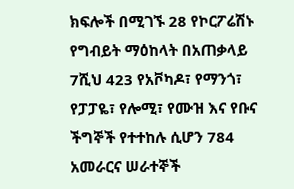ክፍሎች በሚገኙ 28 የኮርፖሬሽኑ የግብይት ማዕከላት በአጠቃላይ 7ሺህ 423 የአቮካዶ፣ የማንጎ፣ የፓፓዬ፣ የሎሚ፣ የሙዝ እና የቡና ችግኞች የተተከሉ ሲሆን 784 አመራርና ሠራተኞች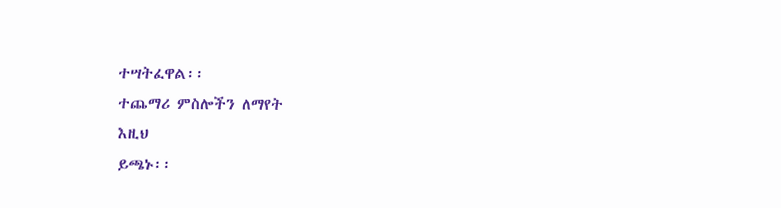ተሣትፈዋል፡፡
ተጨማሪ ምስሎችን ለማየት
እዚህ
ይጫኑ፡፡